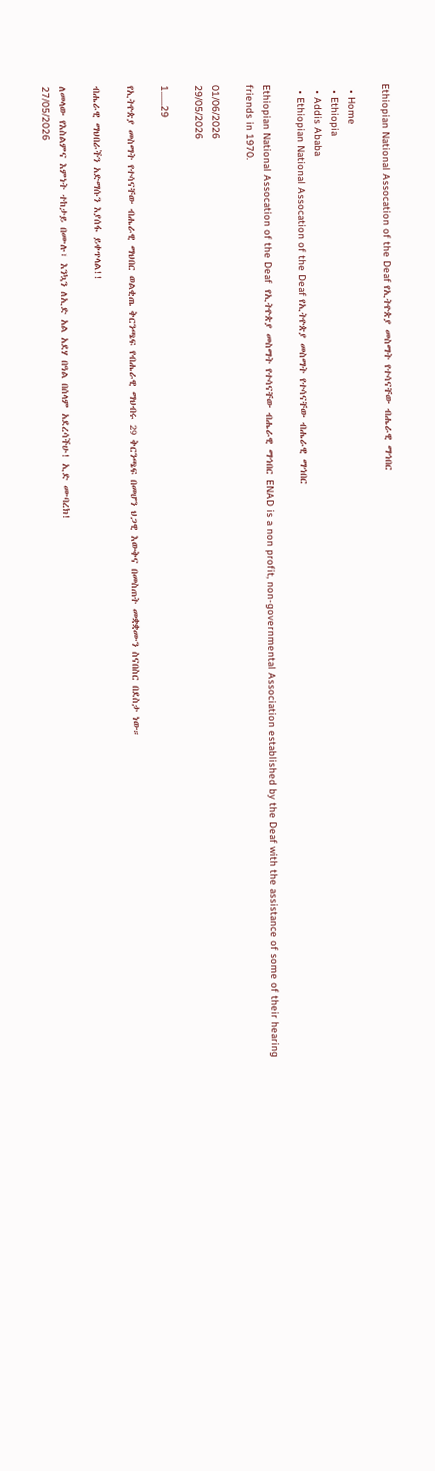Ethiopian National Assocation of the Deaf የኢትዮጵያ መስማት የተሳናቸው ብሔራዊ ማኅበር

  • Home
  • Ethiopia
  • Addis Ababa
  • Ethiopian National Assocation of the Deaf የኢትዮጵያ መስማት የተሳናቸው ብሔራዊ ማኅበር

Ethiopian National Assocation of the Deaf  የኢትዮጵያ መስማት የተሳናቸው ብሔራዊ ማኅበር ENAD is a non profit, non-governmental Association established by the Deaf with the assistance of some of their hearing friends in 1970.

01/06/2026
29/05/2026

1.......29

የኢትዮጵያ መስማት የተሳናቸው ብሔራዊ ማህበር ወልቂጤ ቅርንጫፍ የብሔራዊ ማህብሩ 29 ቅርንጫፍ በመሆን ህጋዊ እውቅና በመስጠት መቋቋሙን ስናበስር በደስታ ነው።

ብሔራዊ ማህበራችን አድማሱን እያሰፋ ይቀጥላል!!

ለመላው የእስልምና እምነት ተከታይ በሙሉ፣ እንኳን ለኢድ አል አደሃ በዓል በሰላም አደረሳችሁ! ኢድ ሙባረክ!
27/05/2026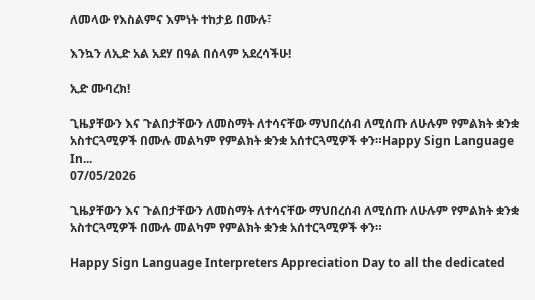ለመላው የእስልምና እምነት ተከታይ በሙሉ፣

እንኳን ለኢድ አል አደሃ በዓል በሰላም አደረሳችሁ!

ኢድ ሙባረክ!

ጊዜያቸውን እና ጉልበታቸውን ለመስማት ለተሳናቸው ማህበረሰብ ለሚሰጡ ለሁሉም የምልክት ቋንቋ አስተርጓሚዎች በሙሉ መልካም የምልክት ቋንቋ አሰተርጓሚዎች ቀን።Happy Sign Language In...
07/05/2026

ጊዜያቸውን እና ጉልበታቸውን ለመስማት ለተሳናቸው ማህበረሰብ ለሚሰጡ ለሁሉም የምልክት ቋንቋ አስተርጓሚዎች በሙሉ መልካም የምልክት ቋንቋ አሰተርጓሚዎች ቀን።

Happy Sign Language Interpreters Appreciation Day to all the dedicated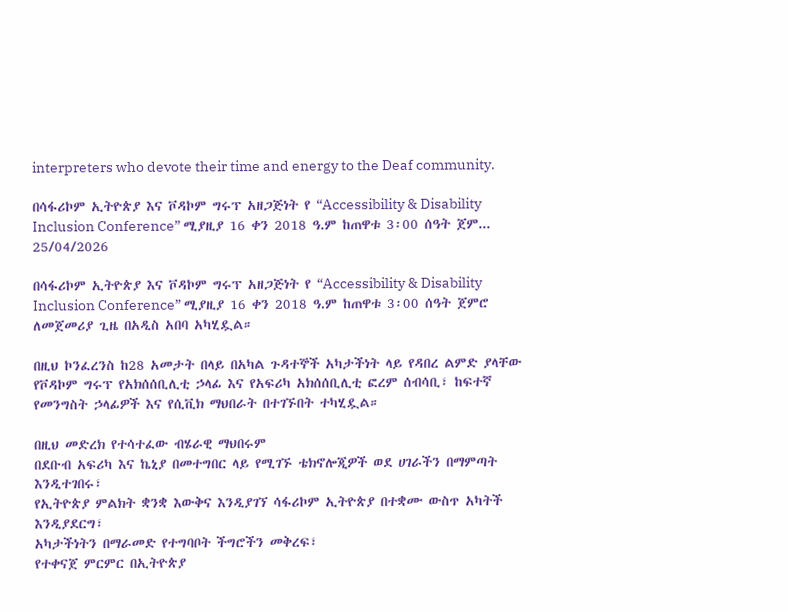interpreters who devote their time and energy to the Deaf community.

በሳፋሪኮም ኢትዮጵያ እና ቮዳኮም ግሩፕ አዘጋጅነት የ “Accessibility & Disability Inclusion Conference” ሚያዚያ 16 ቀን 2018 ዓ.ም ከጠዋቱ 3፡00 ሰዓት ጀም...
25/04/2026

በሳፋሪኮም ኢትዮጵያ እና ቮዳኮም ግሩፕ አዘጋጅነት የ “Accessibility & Disability Inclusion Conference” ሚያዚያ 16 ቀን 2018 ዓ.ም ከጠዋቱ 3፡00 ሰዓት ጀምሮ ለመጀመሪያ ጊዜ በአዲስ አበባ አካሂዷል።

በዚህ ኮንፈረንስ ከ28 አመታት በላይ በአካል ጉዳተኞች አካታችነት ላይ የዳበረ ልምድ ያላቸው የቮዳኮም ግሩፕ የአክሰሰቢሊቲ ኃላፊ እና የአፍሪካ አክሰሰቢሊቲ ፎረም ሰብሳቢ፣ ከፍተኛ የመንግስት ኃላፊዎች እና የሲቪክ ማህበራት በተገኙበት ተካሂዷል።

በዚህ መድረክ የተሳተፈው ብሄራዊ ማህበሩም
በደቡብ አፍሪካ እና ኬኒያ በመተግበር ላይ የሚገኙ ቴክኖሎጂዎች ወደ ሀገራችን በማምጣት እንዲተገበሩ፣
የኢትዮጵያ ምልክት ቋንቋ እውቅና እንዲያገኘ ሳፋሪኮም ኢትዮጵያ በተቋሙ ውስጥ አካትች እንዲያደርግ፣
አካታችነትን በማራመድ የተግባቦት ችግሮችን መቅረፍ፣
የተቀናጀ ምርምር በኢትዮጵያ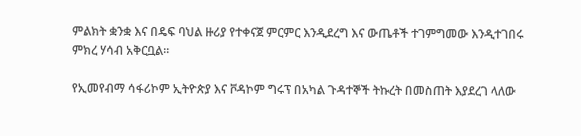ምልክት ቋንቋ እና በዴፍ ባህል ዙሪያ የተቀናጀ ምርምር እንዲደረግ እና ውጤቶች ተገምግመው እንዲተገበሩ ምክረ ሃሳብ አቅርቧል።

የኢመየብማ ሳፋሪኮም ኢትዮጵያ እና ቮዳኮም ግሩፕ በአካል ጉዳተኞች ትኩረት በመስጠት እያደረገ ላለው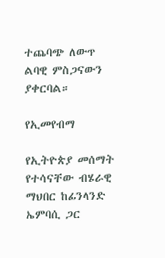ተጨባጭ ለውጥ ልባዊ ምስጋናውን ያቀርባል።

የኢመየብማ

የኢትዮጵያ መሰማት የተሳናቸው ብሄራዊ ማህበር ከፊንላንድ ኤምባሲ ጋር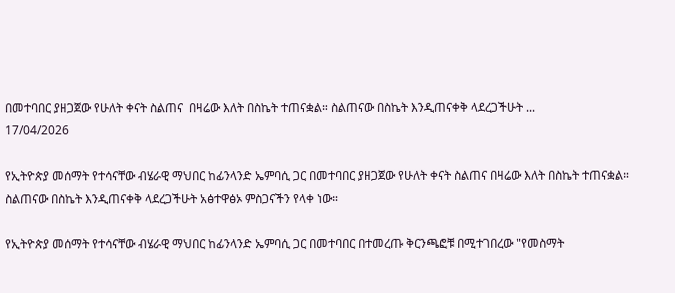በመተባበር ያዘጋጀው የሁለት ቀናት ስልጠና  በዛሬው እለት በስኬት ተጠናቋል። ስልጠናው በስኬት እንዲጠናቀቅ ላደረጋችሁት ...
17/04/2026

የኢትዮጵያ መሰማት የተሳናቸው ብሄራዊ ማህበር ከፊንላንድ ኤምባሲ ጋር በመተባበር ያዘጋጀው የሁለት ቀናት ስልጠና በዛሬው እለት በስኬት ተጠናቋል። ስልጠናው በስኬት እንዲጠናቀቅ ላደረጋችሁት አፅተዋፅኦ ምስጋናችን የላቀ ነው።

የኢትዮጵያ መሰማት የተሳናቸው ብሄራዊ ማህበር ከፊንላንድ ኤምባሲ ጋር በመተባበር በተመረጡ ቅርንጫፎቹ በሚተገበረው "የመስማት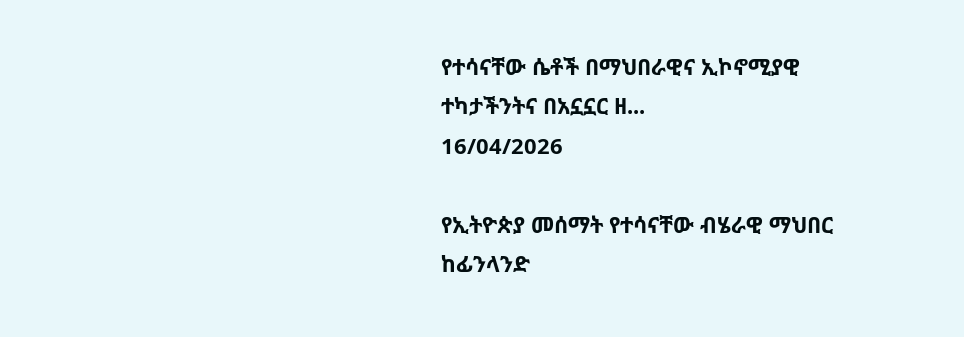የተሳናቸው ሴቶች በማህበራዊና ኢኮኖሚያዊ ተካታችንትና በአኗኗር ዘ...
16/04/2026

የኢትዮጵያ መሰማት የተሳናቸው ብሄራዊ ማህበር ከፊንላንድ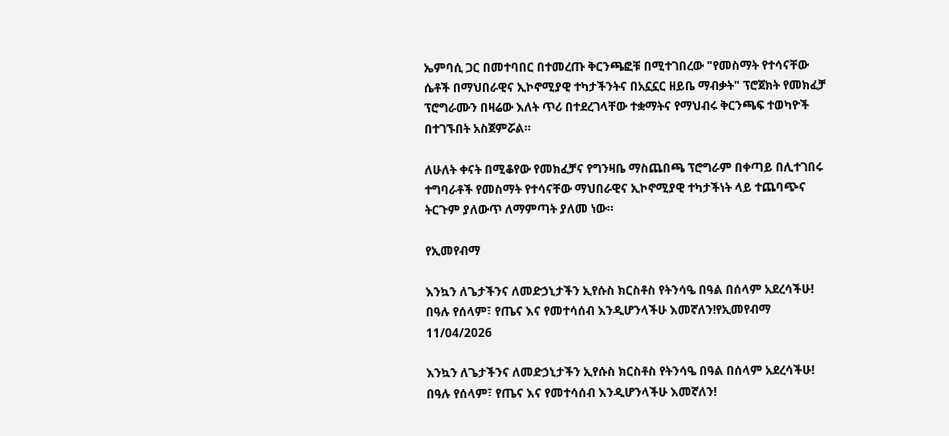ኤምባሲ ጋር በመተባበር በተመረጡ ቅርንጫፎቹ በሚተገበረው "የመስማት የተሳናቸው ሴቶች በማህበራዊና ኢኮኖሚያዊ ተካታችንትና በአኗኗር ዘይቤ ማብቃት" ፕሮጀክት የመክፈቻ ፕሮግራሙን በዛሬው እለት ጥሪ በተደረገላቸው ተቋማትና የማህብሩ ቅርንጫፍ ተወካዮች በተገኙበት አስጀምሯል።

ለሁለት ቀናት በሚቆየው የመክፈቻና የግንዛቤ ማስጨበጫ ፕሮግራም በቀጣይ በሊተገበሩ ተግባራቶች የመስማት የተሳናቸው ማህበራዊና ኢኮኖሚያዊ ተካታችነት ላይ ተጨባጭና ትርጉም ያለውጥ ለማምጣት ያለመ ነው።

የኢመየብማ

እንኳን ለጌታችንና ለመድኃኒታችን ኢየሱስ ክርስቶስ የትንሳዔ በዓል በሰላም አደረሳችሁ! በዓሉ የሰላም፣ የጤና እና የመተሳሰብ እንዲሆንላችሁ እመኛለን!የኢመየብማ
11/04/2026

እንኳን ለጌታችንና ለመድኃኒታችን ኢየሱስ ክርስቶስ የትንሳዔ በዓል በሰላም አደረሳችሁ! በዓሉ የሰላም፣ የጤና እና የመተሳሰብ እንዲሆንላችሁ እመኛለን!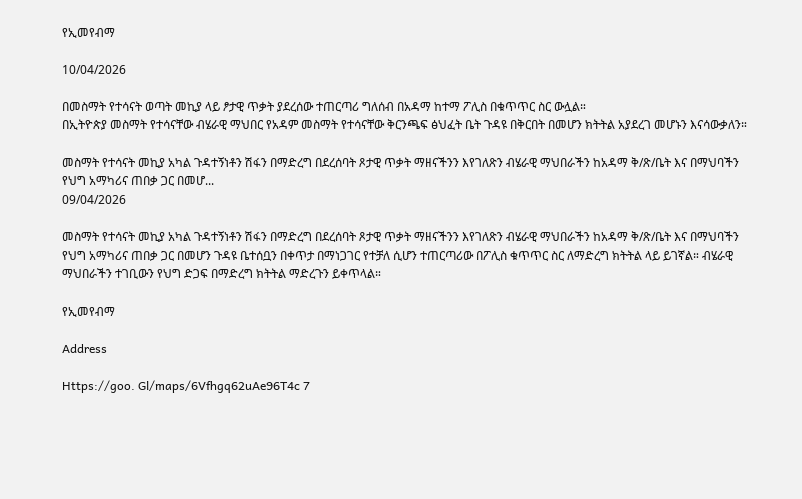የኢመየብማ

10/04/2026

በመስማት የተሳናት ወጣት መኪያ ላይ ፆታዊ ጥቃት ያደረሰው ተጠርጣሪ ግለሰብ በአዳማ ከተማ ፖሊስ በቁጥጥር ስር ውሏል።
በኢትዮጵያ መስማት የተሳናቸው ብሄራዊ ማህበር የአዳም መስማት የተሳናቸው ቅርንጫፍ ፅህፈት ቤት ጉዳዩ በቅርበት በመሆን ክትትል አያደረገ መሆኑን እናሳውቃለን።

መስማት የተሳናት መኪያ አካል ጉዳተኝነቶን ሽፋን በማድረግ በደረሰባት ጾታዊ ጥቃት ማዘናችንን እየገለጽን ብሄራዊ ማህበራችን ከአዳማ ቅ/ጽ/ቤት እና በማህባችን የህግ አማካሪና ጠበቃ ጋር በመሆ...
09/04/2026

መስማት የተሳናት መኪያ አካል ጉዳተኝነቶን ሽፋን በማድረግ በደረሰባት ጾታዊ ጥቃት ማዘናችንን እየገለጽን ብሄራዊ ማህበራችን ከአዳማ ቅ/ጽ/ቤት እና በማህባችን የህግ አማካሪና ጠበቃ ጋር በመሆን ጉዳዩ ቤተሰቧን በቀጥታ በማነጋገር የተቻለ ሲሆን ተጠርጣሪው በፖሊስ ቁጥጥር ስር ለማድረግ ክትትል ላይ ይገኛል። ብሄራዊ ማህበራችን ተገቢውን የህግ ድጋፍ በማድረግ ክትትል ማድረጉን ይቀጥላል።

የኢመየብማ

Address

Https://goo. Gl/maps/6Vfhgq62uAe96T4c 7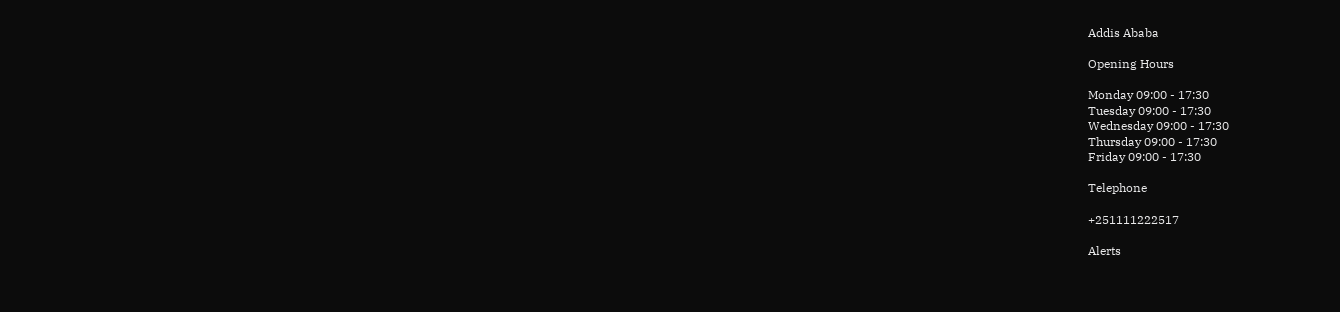Addis Ababa

Opening Hours

Monday 09:00 - 17:30
Tuesday 09:00 - 17:30
Wednesday 09:00 - 17:30
Thursday 09:00 - 17:30
Friday 09:00 - 17:30

Telephone

+251111222517

Alerts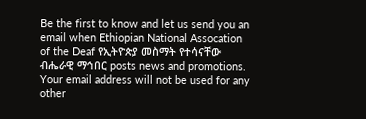Be the first to know and let us send you an email when Ethiopian National Assocation of the Deaf የኢትዮጵያ መስማት የተሳናቸው ብሔራዊ ማኅበር posts news and promotions. Your email address will not be used for any other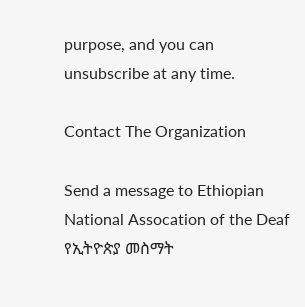purpose, and you can unsubscribe at any time.

Contact The Organization

Send a message to Ethiopian National Assocation of the Deaf የኢትዮጵያ መስማት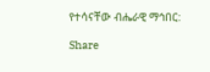የተሳናቸው ብሔራዊ ማኅበር:

Share